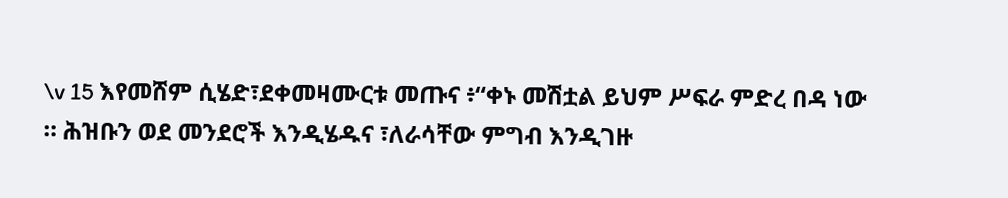\v 15 እየመሸም ሲሄድ፣ደቀመዛሙርቱ መጡና ፥“ቀኑ መሽቷል ይህም ሥፍራ ምድረ በዳ ነው ። ሕዝቡን ወደ መንደሮች እንዲሄዱና ፣ለራሳቸው ምግብ እንዲገዙ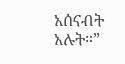አሰናብት አሉት።”